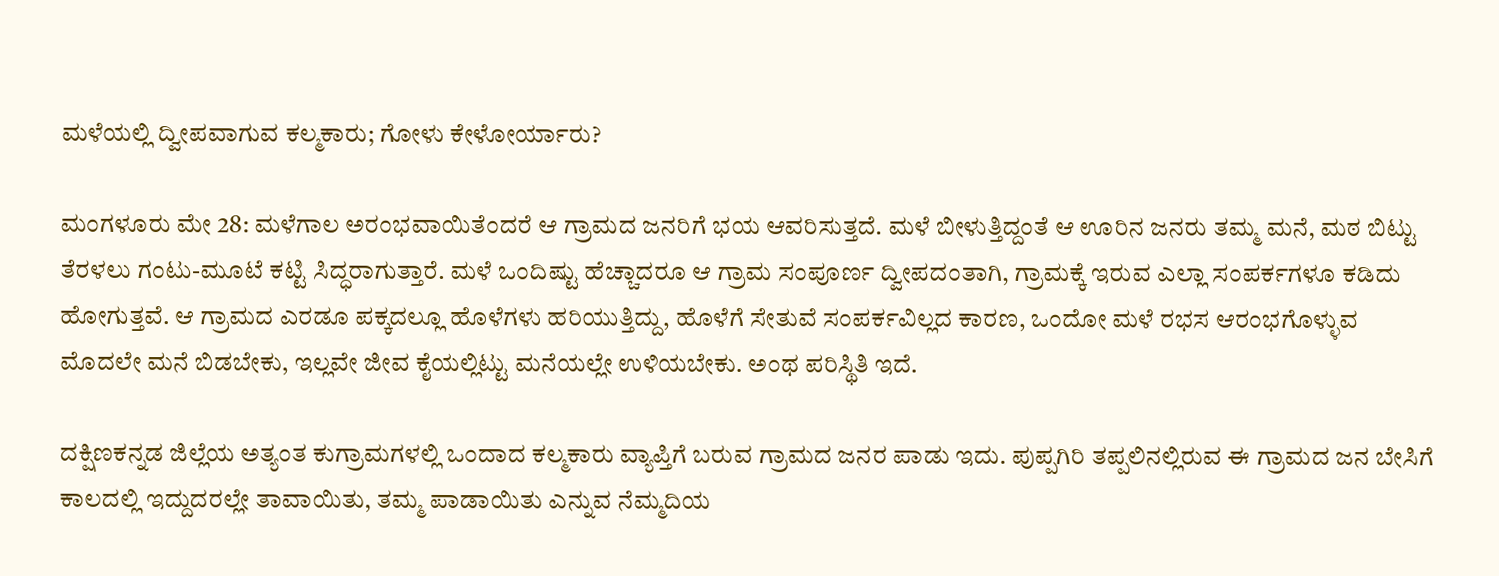ಮಳೆಯಲ್ಲಿ ದ್ವೀಪವಾಗುವ ಕಲ್ಮಕಾರು; ಗೋಳು ಕೇಳೋರ್ಯಾರು?

ಮಂಗಳೂರು ಮೇ 28: ಮಳೆಗಾಲ ಅರಂಭವಾಯಿತೆಂದರೆ ಆ ಗ್ರಾಮದ ಜನರಿಗೆ ಭಯ ಆವರಿಸುತ್ತದೆ. ಮಳೆ ಬೀಳುತ್ತಿದ್ದಂತೆ ಆ ಊರಿನ ಜನರು ತಮ್ಮ ಮನೆ, ಮಠ ಬಿಟ್ಟು ತೆರಳಲು ಗಂಟು-ಮೂಟೆ ಕಟ್ಟಿ ಸಿದ್ಧರಾಗುತ್ತಾರೆ. ಮಳೆ ಒಂದಿಷ್ಟು ಹೆಚ್ಚಾದರೂ ಆ ಗ್ರಾಮ ಸಂಪೂರ್ಣ ದ್ವೀಪದಂತಾಗಿ, ಗ್ರಾಮಕ್ಕೆ ಇರುವ ಎಲ್ಲಾ ಸಂಪರ್ಕಗಳೂ ಕಡಿದು ಹೋಗುತ್ತವೆ. ಆ ಗ್ರಾಮದ ಎರಡೂ ಪಕ್ಕದಲ್ಲೂ ಹೊಳೆಗಳು ಹರಿಯುತ್ತಿದ್ದು, ಹೊಳೆಗೆ ಸೇತುವೆ ಸಂಪರ್ಕವಿಲ್ಲದ ಕಾರಣ, ಒಂದೋ ಮಳೆ ರಭಸ ಆರಂಭಗೊಳ್ಳುವ ಮೊದಲೇ ಮನೆ ಬಿಡಬೇಕು, ಇಲ್ಲವೇ ಜೀವ ಕೈಯಲ್ಲಿಟ್ಟು ಮನೆಯಲ್ಲೇ ಉಳಿಯಬೇಕು. ಅಂಥ ಪರಿಸ್ಥಿತಿ ಇದೆ.

ದಕ್ಷಿಣಕನ್ನಡ ಜಿಲ್ಲೆಯ ಅತ್ಯಂತ ಕುಗ್ರಾಮಗಳಲ್ಲಿ ಒಂದಾದ ಕಲ್ಮಕಾರು ವ್ಯಾಪ್ತಿಗೆ ಬರುವ ಗ್ರಾಮದ ಜನರ ಪಾಡು ಇದು. ಪುಪ್ಪಗಿರಿ ತಪ್ಪಲಿನಲ್ಲಿರುವ ಈ ಗ್ರಾಮದ ಜನ ಬೇಸಿಗೆ ಕಾಲದಲ್ಲಿ ಇದ್ದುದರಲ್ಲೇ ತಾವಾಯಿತು, ತಮ್ಮ ಪಾಡಾಯಿತು ಎನ್ನುವ ನೆಮ್ಮದಿಯ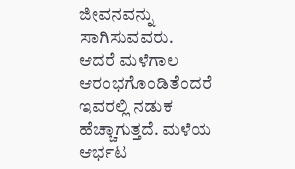ಜೀವನವನ್ನು ಸಾಗಿಸುವವರು. ಆದರೆ ಮಳೆಗಾಲ ಆರಂಭಗೊಂಡಿತೆಂದರೆ ಇವರಲ್ಲಿ ನಡುಕ ಹೆಚ್ಚಾಗುತ್ತದೆ. ಮಳೆಯ ಆರ್ಭಟ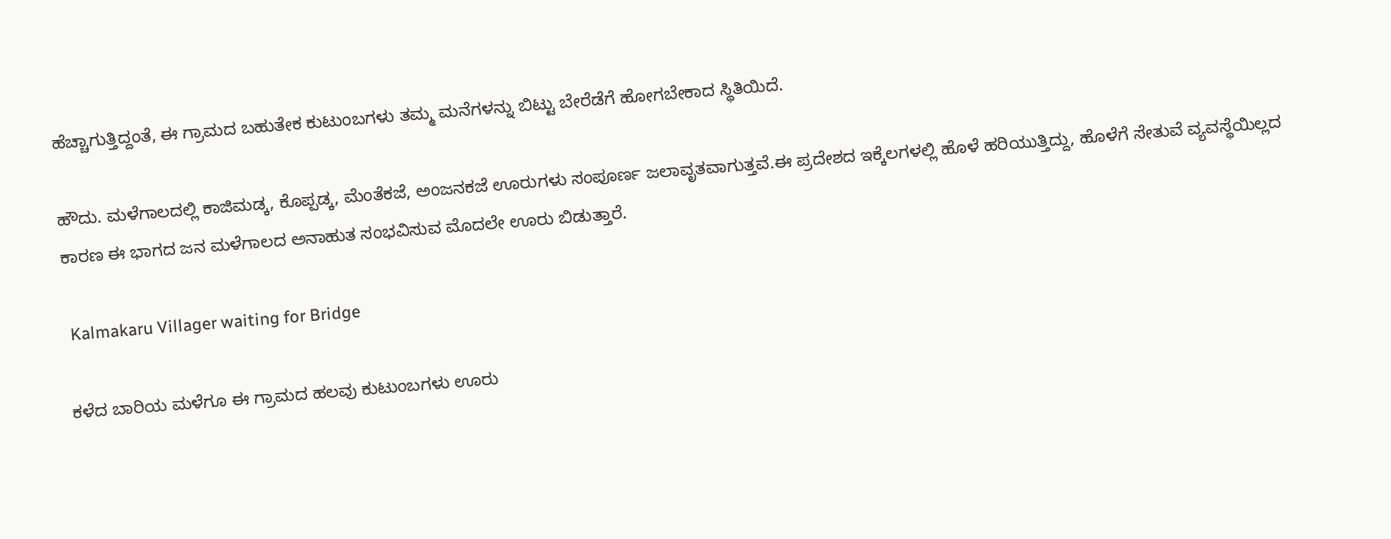ಹೆಚ್ಚಾಗುತ್ತಿದ್ದಂತೆ, ಈ ಗ್ರಾಮದ ಬಹುತೇಕ ಕುಟುಂಬಗಳು ತಮ್ಮ ಮನೆಗಳನ್ನು ಬಿಟ್ಟು ಬೇರೆಡೆಗೆ ಹೋಗಬೇಕಾದ ಸ್ಥಿತಿಯಿದೆ.

ಹೌದು. ಮಳೆಗಾಲದಲ್ಲಿ ಕಾಜಿಮಡ್ಕ, ಕೊಪ್ಪಡ್ಕ, ಮೆಂತೆಕಜೆ, ಅಂಜನಕಜೆ ಊರುಗಳು ಸಂಪೂರ್ಣ ಜಲಾವೃತವಾಗುತ್ತವೆ.ಈ ಪ್ರದೇಶದ ಇಕ್ಕೆಲಗಳಲ್ಲಿ ಹೊಳೆ ಹರಿಯುತ್ತಿದ್ದು, ಹೊಳೆಗೆ ಸೇತುವೆ ವ್ಯವಸ್ಥೆಯಿಲ್ಲದ ಕಾರಣ ಈ ಭಾಗದ ಜನ ಮಳೆಗಾಲದ ಅನಾಹುತ ಸಂಭವಿಸುವ ಮೊದಲೇ ಊರು ಬಿಡುತ್ತಾರೆ.

 Kalmakaru Villager waiting for Bridge

ಕಳೆದ ಬಾರಿಯ ಮಳೆಗೂ ಈ ಗ್ರಾಮದ ಹಲವು ಕುಟುಂಬಗಳು ಊರು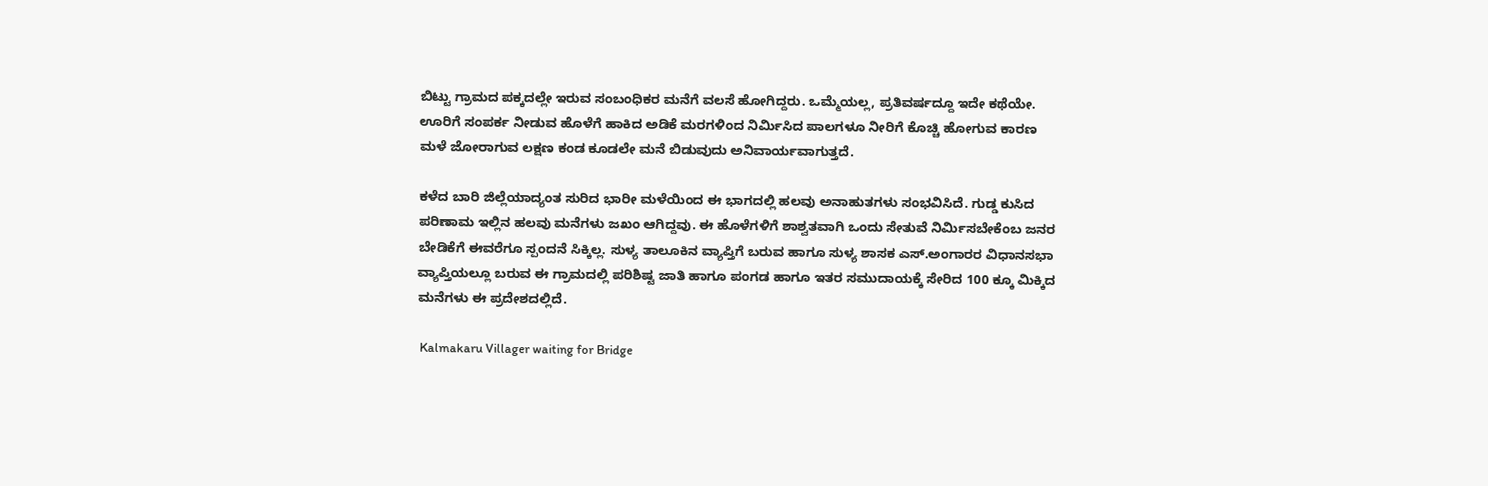ಬಿಟ್ಟು ಗ್ರಾಮದ ಪಕ್ಕದಲ್ಲೇ ಇರುವ ಸಂಬಂಧಿಕರ ಮನೆಗೆ ವಲಸೆ ಹೋಗಿದ್ದರು. ಒಮ್ಮೆಯಲ್ಲ, ಪ್ರತಿವರ್ಷದ್ದೂ ಇದೇ ಕಥೆಯೇ. ಊರಿಗೆ ಸಂಪರ್ಕ ನೀಡುವ ಹೊಳೆಗೆ ಹಾಕಿದ ಅಡಿಕೆ ಮರಗಳಿಂದ ನಿರ್ಮಿಸಿದ ಪಾಲಗಳೂ ನೀರಿಗೆ ಕೊಚ್ಚಿ ಹೋಗುವ ಕಾರಣ ಮಳೆ ಜೋರಾಗುವ ಲಕ್ಷಣ ಕಂಡ ಕೂಡಲೇ ಮನೆ ಬಿಡುವುದು ಅನಿವಾರ್ಯವಾಗುತ್ತದೆ.

ಕಳೆದ ಬಾರಿ ಜಿಲ್ಲೆಯಾದ್ಯಂತ ಸುರಿದ ಭಾರೀ ಮಳೆಯಿಂದ ಈ ಭಾಗದಲ್ಲಿ ಹಲವು ಅನಾಹುತಗಳು ಸಂಭವಿಸಿದೆ. ಗುಡ್ಡ ಕುಸಿದ ಪರಿಣಾಮ ಇಲ್ಲಿನ ಹಲವು ಮನೆಗಳು ಜಖಂ ಆಗಿದ್ದವು. ಈ ಹೊಳೆಗಳಿಗೆ ಶಾಶ್ವತವಾಗಿ ಒಂದು ಸೇತುವೆ ನಿರ್ಮಿಸಬೇಕೆಂಬ ಜನರ ಬೇಡಿಕೆಗೆ ಈವರೆಗೂ ಸ್ಪಂದನೆ ಸಿಕ್ಕಿಲ್ಲ. ಸುಳ್ಯ ತಾಲೂಕಿನ ವ್ಯಾಪ್ತಿಗೆ ಬರುವ ಹಾಗೂ ಸುಳ್ಯ ಶಾಸಕ ಎಸ್.ಅಂಗಾರರ ವಿಧಾನಸಭಾ ವ್ಯಾಪ್ತಿಯಲ್ಲೂ ಬರುವ ಈ ಗ್ರಾಮದಲ್ಲಿ ಪರಿಶಿಷ್ಟ ಜಾತಿ ಹಾಗೂ ಪಂಗಡ ಹಾಗೂ ಇತರ ಸಮುದಾಯಕ್ಕೆ ಸೇರಿದ 100 ಕ್ಕೂ ಮಿಕ್ಕಿದ ಮನೆಗಳು ಈ ಪ್ರದೇಶದಲ್ಲಿದೆ.

 Kalmakaru Villager waiting for Bridge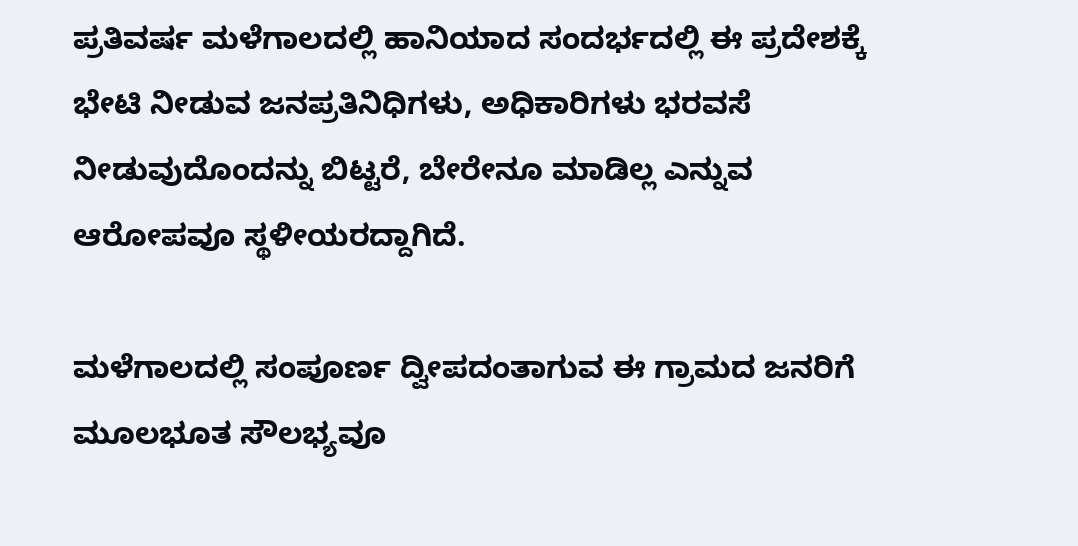ಪ್ರತಿವರ್ಷ ಮಳೆಗಾಲದಲ್ಲಿ ಹಾನಿಯಾದ ಸಂದರ್ಭದಲ್ಲಿ ಈ ಪ್ರದೇಶಕ್ಕೆ ಭೇಟಿ ನೀಡುವ ಜನಪ್ರತಿನಿಧಿಗಳು, ಅಧಿಕಾರಿಗಳು ಭರವಸೆ ನೀಡುವುದೊಂದನ್ನು ಬಿಟ್ಟರೆ, ಬೇರೇನೂ ಮಾಡಿಲ್ಲ ಎನ್ನುವ ಆರೋಪವೂ ಸ್ಥಳೀಯರದ್ದಾಗಿದೆ.

ಮಳೆಗಾಲದಲ್ಲಿ ಸಂಪೂರ್ಣ ದ್ವೀಪದಂತಾಗುವ ಈ ಗ್ರಾಮದ ಜನರಿಗೆ ಮೂಲಭೂತ ಸೌಲಭ್ಯವೂ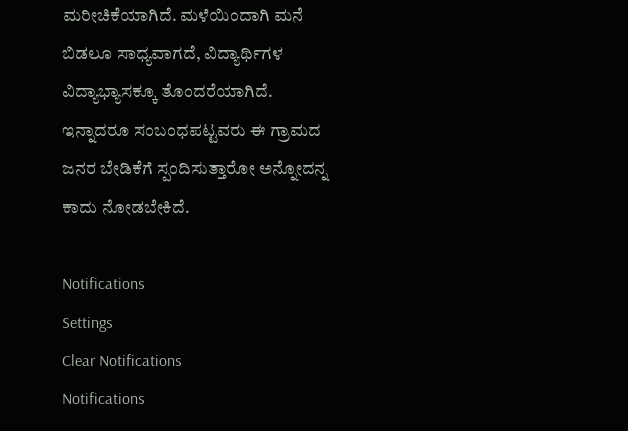ಮರೀಚಿಕೆಯಾಗಿದೆ. ಮಳೆಯಿಂದಾಗಿ ಮನೆ ಬಿಡಲೂ ಸಾಧ್ಯವಾಗದೆ, ವಿದ್ಯಾರ್ಥಿಗಳ ವಿದ್ಯಾಭ್ಯಾಸಕ್ಕೂ ತೊಂದರೆಯಾಗಿದೆ. ಇನ್ನಾದರೂ ಸಂಬಂಧಪಟ್ಟವರು ಈ ಗ್ರಾಮದ ಜನರ ಬೇಡಿಕೆಗೆ ಸ್ಪಂದಿಸುತ್ತಾರೋ ಅನ್ನೋದನ್ನ ಕಾದು ನೋಡಬೇಕಿದೆ.

Notifications
Settings
Clear Notifications
Notifications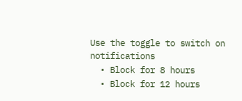Use the toggle to switch on notifications
  • Block for 8 hours
  • Block for 12 hours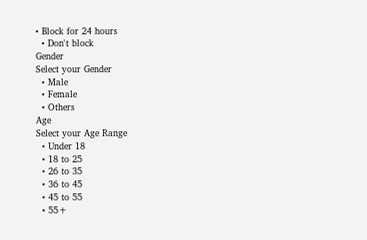• Block for 24 hours
  • Don't block
Gender
Select your Gender
  • Male
  • Female
  • Others
Age
Select your Age Range
  • Under 18
  • 18 to 25
  • 26 to 35
  • 36 to 45
  • 45 to 55
  • 55+